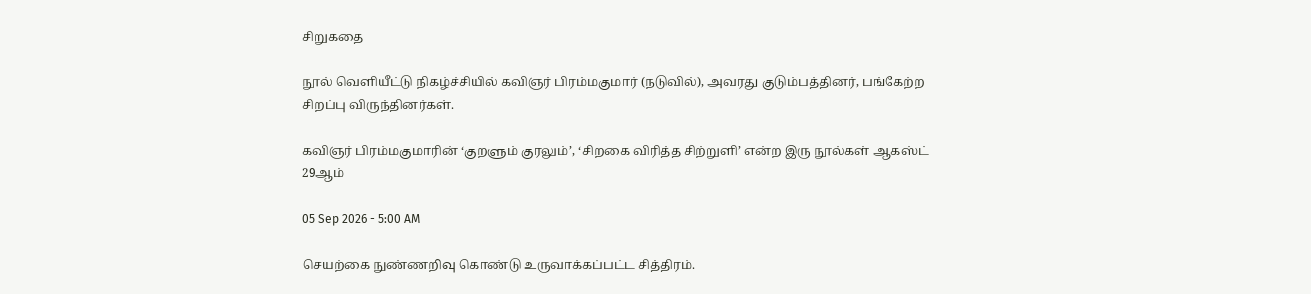சிறுகதை

நூல் வெளியீட்டு நிகழ்ச்சியில் கவிஞர் பிரம்மகுமார் (நடுவில்), அவரது குடும்பத்தினர், பங்கேற்ற சிறப்பு விருந்தினர்கள்.

கவிஞர் பிரம்மகுமாரின் ‘குறளும் குரலும்’, ‘சிறகை விரித்த சிற்றுளி’ என்ற இரு நூல்கள் ஆகஸ்ட் 29ஆம்

05 Sep 2026 - 5:00 AM

செயற்கை நுண்ணறிவு கொண்டு உருவாக்கப்பட்ட சித்திரம்.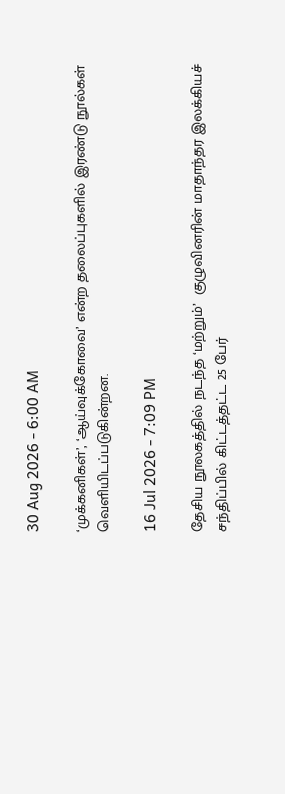30 Aug 2026 - 6:00 AM

‘முக்கனிகள்’, ‘ஆய்வுக்கோவை’ என்ற தலைப்புகளில் இரண்டு நூல்கள் வெளியிடப்படுகின்றன.

16 Jul 2026 - 7:09 PM

தேசிய நூலகத்தில் நடந்த ‘மற்றும்’  குழுவினரின் மாதாந்தர இலக்கியச் சந்திப்பில் கிட்டத்தட்ட 25 பேர்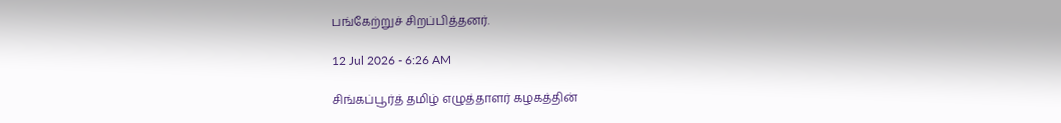பங்கேற்றுச் சிறப்பித்தனர்.

12 Jul 2026 - 6:26 AM

சிங்கப்பூர்த் தமிழ் எழுத்தாளர் கழகத்தின்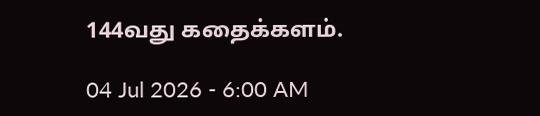144வது கதைக்களம்.

04 Jul 2026 - 6:00 AM